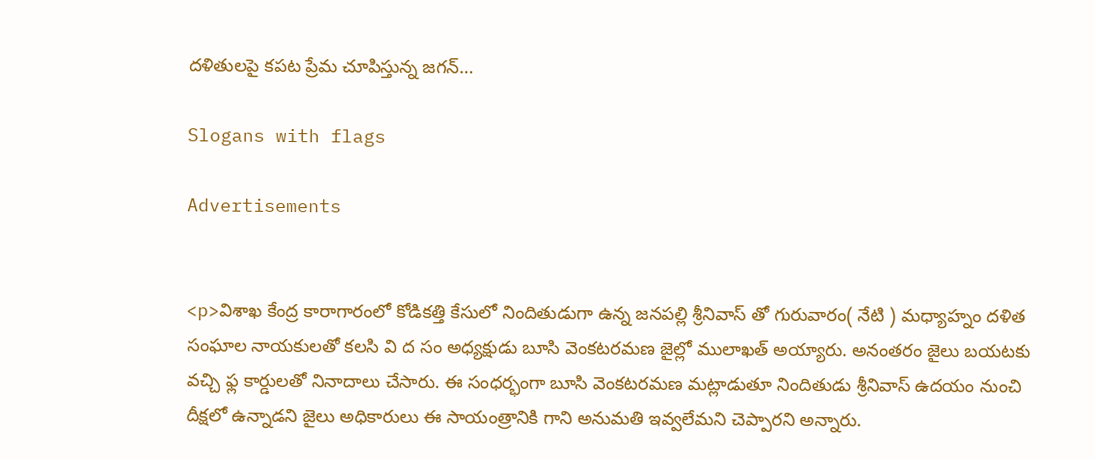దళితులపై కపట ప్రేమ చూపిస్తున్న జగన్…

Slogans with flags

Advertisements


<p>విశాఖ కేంద్ర కారాగారంలో కోడికత్తి కేసులో నిందితుడుగా ఉన్న జనపల్లి శ్రీనివాస్ తో గురువారం( నేటి ) మధ్యాహ్నం దళిత సంఘాల నాయకులతో కలసి వి ద సం అధ్యక్షుడు బూసి వెంకటరమణ జైల్లో ములాఖత్ అయ్యారు. అనంతరం జైలు బయటకు వచ్చి ఫ్ల కార్డులతో నినాదాలు చేసారు. ఈ సంధర్భంగా బూసి వెంకటరమణ మట్లాడుతూ నిందితుడు శ్రీనివాస్ ఉదయం నుంచి దీక్షలో ఉన్నాడని జైలు అధికారులు ఈ సాయంత్రానికి గాని అనుమతి ఇవ్వలేమని చెప్పారని అన్నారు.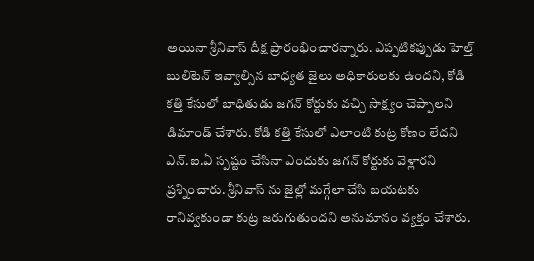అయినా శ్రీనివాస్ దీక్ష ప్రారంభించారన్నారు. ఎప్పటికప్పుడు హెల్త్ బులిటెన్ ఇవ్వాల్సిన బాధ్యత జైలు అధికారులకు ఉందని, కోడి కత్తి కేసులో బాధితుడు జగన్ కోర్టుకు వచ్చి సాక్ష్యం చెప్పాలని డిమాండ్ చేశారు. కోడి కత్తి కేసులో ఎలాంటి కుట్ర కోణం లేదని ఎన్.ఐ.ఏ స్పష్టం చేసినా ఎందుకు జగన్ కోర్టుకు వెళ్లారని ప్రశ్నించారు. శ్రీనివాస్ ను జైల్లో మగ్గేలా చేసి బయటకు రానివ్వకుండా కుట్ర జరుగుతుందని అనుమానం వ్యక్తం చేశారు.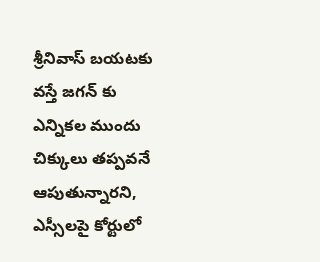శ్రీనివాస్ బయటకు వస్తే జగన్ కు ఎన్నికల ముందు చిక్కులు తప్పవనే ఆపుతున్నారని, ఎస్సీలపై కోర్టులో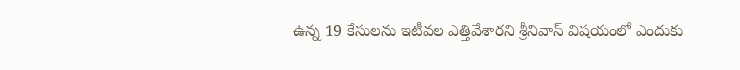ఉన్న 19 కేసులను ఇటీవల ఎత్తివేశారని శ్రీనివాస్ విషయంలో ఎందుకు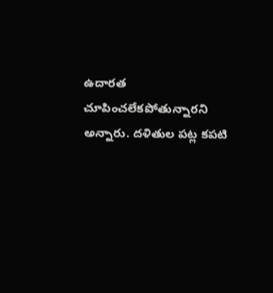ఉదారత చూపించలేకపోతున్నారని అన్నారు. దళితుల పట్ల కపటి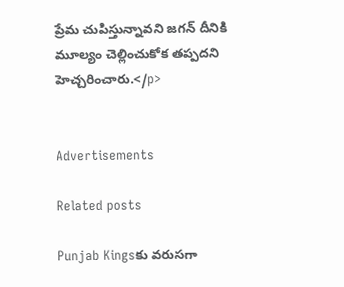ప్రేమ చుపిస్తున్నావని జగన్ దీనికి మూల్యం చెల్లించుకోక తప్పదని హెచ్చరించారు.</p>


Advertisements

Related posts

Punjab Kingsకు వరుసగా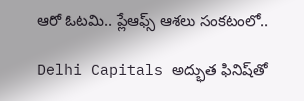ఆరో ఓటమి.. ప్లేఆఫ్స్ ఆశలు సంకటంలో..

Delhi Capitals అద్భుత ఫినిష్‌తో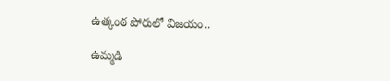ఉత్కంఠ పోరులో విజయం..

ఉమ్మడి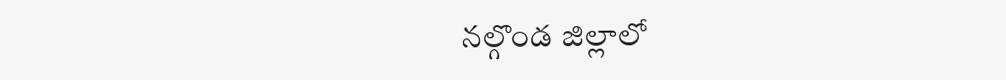నల్గొండ జిల్లాలో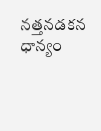నత్తనడకన ధాన్యం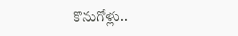కొనుగోళ్లు..